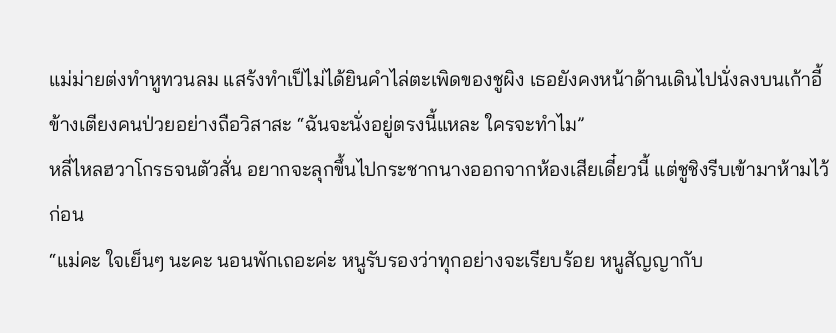แม่ม่ายต่งทำหูทวนลม แสร้งทำเป็ไม่ได้ยินคำไล่ตะเพิดของชูผิง เธอยังคงหน้าด้านเดินไปนั่งลงบนเก้าอี้ข้างเตียงคนป่วยอย่างถือวิสาสะ “ฉันจะนั่งอยู่ตรงนี้แหละ ใครจะทำไม”
หลี่ไหลฮวาโกรธจนตัวสั่น อยากจะลุกขึ้นไปกระชากนางออกจากห้องเสียเดี๋ยวนี้ แต่ชูชิงรีบเข้ามาห้ามไว้ก่อน
“แม่คะ ใจเย็นๆ นะคะ นอนพักเถอะค่ะ หนูรับรองว่าทุกอย่างจะเรียบร้อย หนูสัญญากับ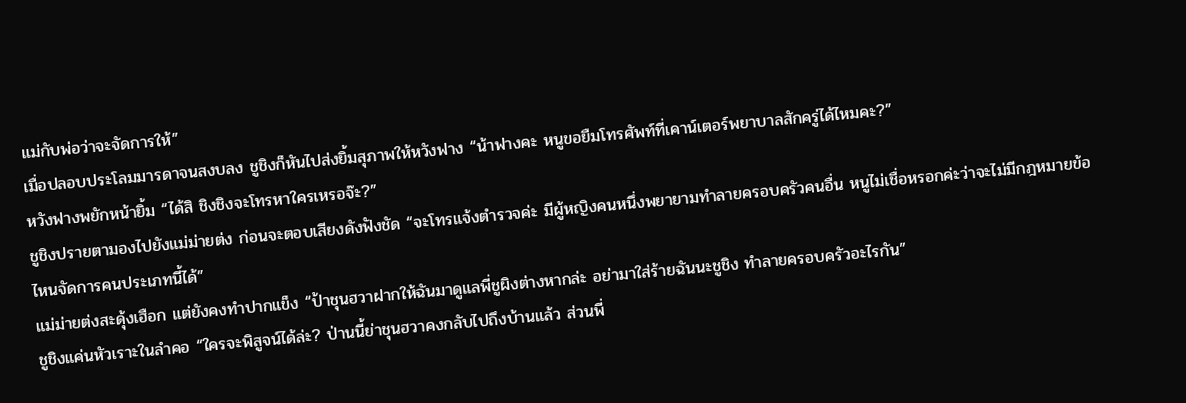แม่กับพ่อว่าจะจัดการให้”
เมื่อปลอบประโลมมารดาจนสงบลง ชูชิงก็หันไปส่งยิ้มสุภาพให้หวังฟาง “น้าฟางคะ หนูขอยืมโทรศัพท์ที่เคาน์เตอร์พยาบาลสักครู่ได้ไหมคะ?”
หวังฟางพยักหน้ายิ้ม “ได้สิ ชิงชิงจะโทรหาใครเหรอจ๊ะ?”
ชูชิงปรายตามองไปยังแม่ม่ายต่ง ก่อนจะตอบเสียงดังฟังชัด “จะโทรแจ้งตำรวจค่ะ มีผู้หญิงคนหนึ่งพยายามทำลายครอบครัวคนอื่น หนูไม่เชื่อหรอกค่ะว่าจะไม่มีกฎหมายข้อไหนจัดการคนประเภทนี้ได้”
แม่ม่ายต่งสะดุ้งเฮือก แต่ยังคงทำปากแข็ง “ป้าชุนฮวาฝากให้ฉันมาดูแลพี่ชูผิงต่างหากล่ะ อย่ามาใส่ร้ายฉันนะชูชิง ทำลายครอบครัวอะไรกัน”
ชูชิงแค่นหัวเราะในลำคอ “ใครจะพิสูจน์ได้ล่ะ? ป่านนี้ย่าชุนฮวาคงกลับไปถึงบ้านแล้ว ส่วนพี่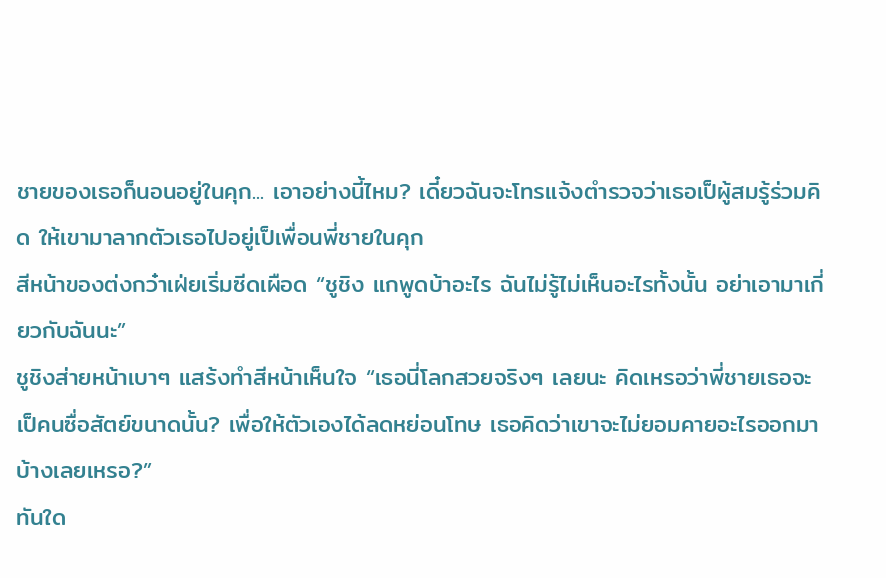ชายของเธอก็นอนอยู่ในคุก... เอาอย่างนี้ไหม? เดี๋ยวฉันจะโทรแจ้งตำรวจว่าเธอเป็ผู้สมรู้ร่วมคิด ให้เขามาลากตัวเธอไปอยู่เป็เพื่อนพี่ชายในคุก
สีหน้าของต่งกว๋าเฝ่ยเริ่มซีดเผือด “ชูชิง แกพูดบ้าอะไร ฉันไม่รู้ไม่เห็นอะไรทั้งนั้น อย่าเอามาเกี่ยวกับฉันนะ”
ชูชิงส่ายหน้าเบาๆ แสร้งทำสีหน้าเห็นใจ “เธอนี่โลกสวยจริงๆ เลยนะ คิดเหรอว่าพี่ชายเธอจะเป็คนซื่อสัตย์ขนาดนั้น? เพื่อให้ตัวเองได้ลดหย่อนโทษ เธอคิดว่าเขาจะไม่ยอมคายอะไรออกมาบ้างเลยเหรอ?”
ทันใด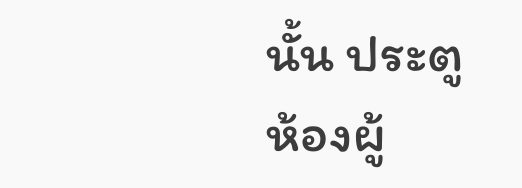นั้น ประตูห้องผู้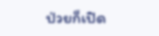ป่วยก็เปิด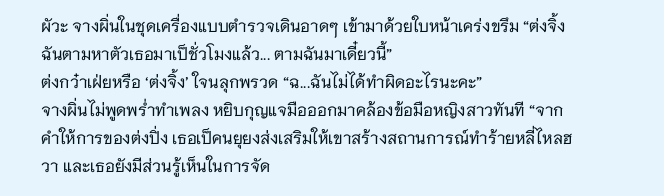ผัวะ จางผิ่นในชุดเครื่องแบบตำรวจเดินอาดๆ เข้ามาด้วยใบหน้าเคร่งขรึม “ต่งจิ้ง ฉันตามหาตัวเธอมาเป็ชั่วโมงแล้ว... ตามฉันมาเดี๋ยวนี้”
ต่งกว๋าเฝ่ยหรือ ‘ต่งจิ้ง’ ใจนลุกพรวด “ฉ...ฉันไม่ได้ทำผิดอะไรนะคะ”
จางผิ่นไม่พูดพร่ำทำเพลง หยิบกุญแจมือออกมาคล้องข้อมือหญิงสาวทันที “จากคำให้การของต่งปิ่ง เธอเป็คนยุยงส่งเสริมให้เขาสร้างสถานการณ์ทำร้ายหลี่ไหลฮวา และเธอยังมีส่วนรู้เห็นในการจัด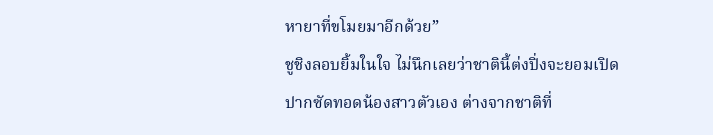หายาที่ขโมยมาอีกด้วย”
ชูชิงลอบยิ้มในใจ ไม่นึกเลยว่าชาตินี้ต่งปิ่งจะยอมเปิดปากซัดทอดน้องสาวตัวเอง ต่างจากชาติที่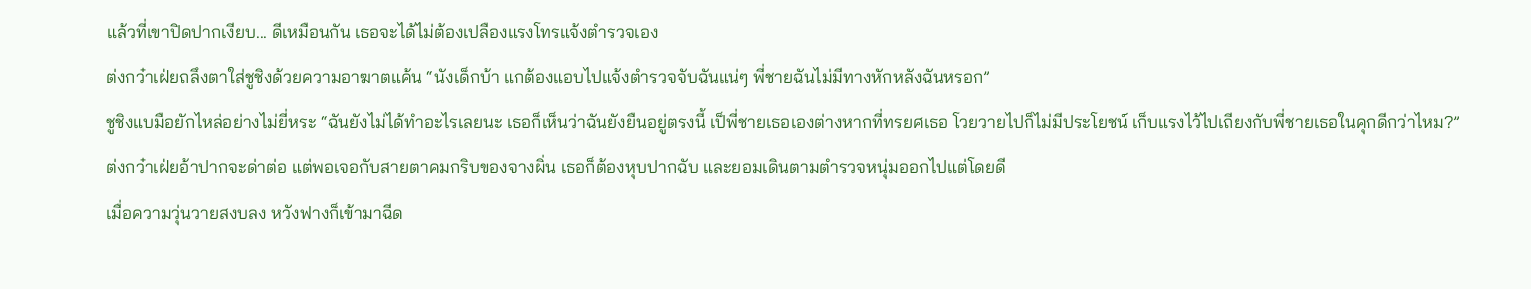แล้วที่เขาปิดปากเงียบ... ดีเหมือนกัน เธอจะได้ไม่ต้องเปลืองแรงโทรแจ้งตำรวจเอง
ต่งกว๋าเฝ่ยถลึงตาใส่ชูชิงด้วยความอาฆาตแค้น “นังเด็กบ้า แกต้องแอบไปแจ้งตำรวจจับฉันแน่ๆ พี่ชายฉันไม่มีทางหักหลังฉันหรอก”
ชูชิงแบมือยักไหล่อย่างไม่ยี่หระ “ฉันยังไม่ได้ทำอะไรเลยนะ เธอก็เห็นว่าฉันยังยืนอยู่ตรงนี้ เป็พี่ชายเธอเองต่างหากที่ทรยศเธอ โวยวายไปก็ไม่มีประโยชน์ เก็บแรงไว้ไปเถียงกับพี่ชายเธอในคุกดีกว่าไหม?”
ต่งกว๋าเฝ่ยอ้าปากจะด่าต่อ แต่พอเจอกับสายตาคมกริบของจางผิ่น เธอก็ต้องหุบปากฉับ และยอมเดินตามตำรวจหนุ่มออกไปแต่โดยดี
เมื่อความวุ่นวายสงบลง หวังฟางก็เข้ามาฉีด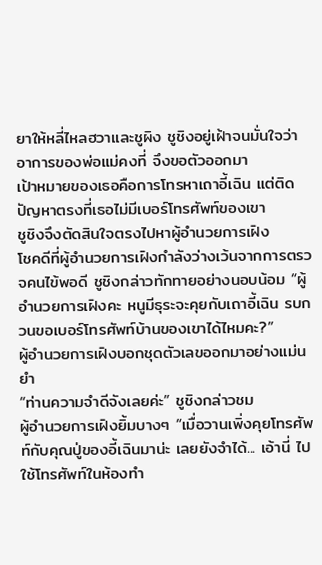ยาให้หลี่ไหลฮวาและชูผิง ชูชิงอยู่เฝ้าจนมั่นใจว่าอาการของพ่อแม่คงที่ จึงขอตัวออกมา
เป้าหมายของเธอคือการโทรหาเถาอี้เฉิน แต่ติดปัญหาตรงที่เธอไม่มีเบอร์โทรศัพท์ของเขา
ชูชิงจึงตัดสินใจตรงไปหาผู้อำนวยการเฝิง
โชคดีที่ผู้อำนวยการเฝิงกำลังว่างเว้นจากการตรวจคนไข้พอดี ชูชิงกล่าวทักทายอย่างนอบน้อม “ผู้อำนวยการเฝิงคะ หนูมีธุระจะคุยกับเถาอี้เฉิน รบกวนขอเบอร์โทรศัพท์บ้านของเขาได้ไหมคะ?”
ผู้อำนวยการเฝิงบอกชุดตัวเลขออกมาอย่างแม่นยำ
“ท่านความจำดีจังเลยค่ะ” ชูชิงกล่าวชม
ผู้อำนวยการเฝิงยิ้มบางๆ “เมื่อวานเพิ่งคุยโทรศัพท์กับคุณปู่ของอี้เฉินมาน่ะ เลยยังจำได้... เอ้านี่ ไปใช้โทรศัพท์ในห้องทำ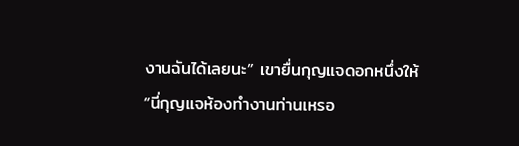งานฉันได้เลยนะ” เขายื่นกุญแจดอกหนึ่งให้
“นี่กุญแจห้องทำงานท่านเหรอ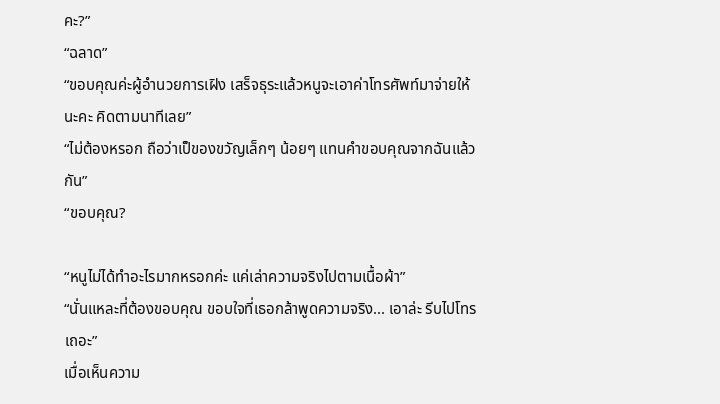คะ?”
“ฉลาด”
“ขอบคุณค่ะผู้อำนวยการเฝิง เสร็จธุระแล้วหนูจะเอาค่าโทรศัพท์มาจ่ายให้นะคะ คิดตามนาทีเลย”
“ไม่ต้องหรอก ถือว่าเป็ของขวัญเล็กๆ น้อยๆ แทนคำขอบคุณจากฉันแล้วกัน”
“ขอบคุณ?

“หนูไม่ได้ทำอะไรมากหรอกค่ะ แค่เล่าความจริงไปตามเนื้อผ้า”
“นั่นแหละที่ต้องขอบคุณ ขอบใจที่เธอกล้าพูดความจริง... เอาล่ะ รีบไปโทรเถอะ”
เมื่อเห็นความ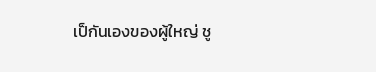เป็กันเองของผู้ใหญ่ ชู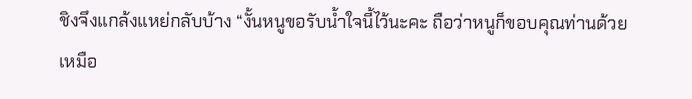ชิงจึงแกล้งแหย่กลับบ้าง “งั้นหนูขอรับน้ำใจนี้ไว้นะคะ ถือว่าหนูก็ขอบคุณท่านด้วยเหมือ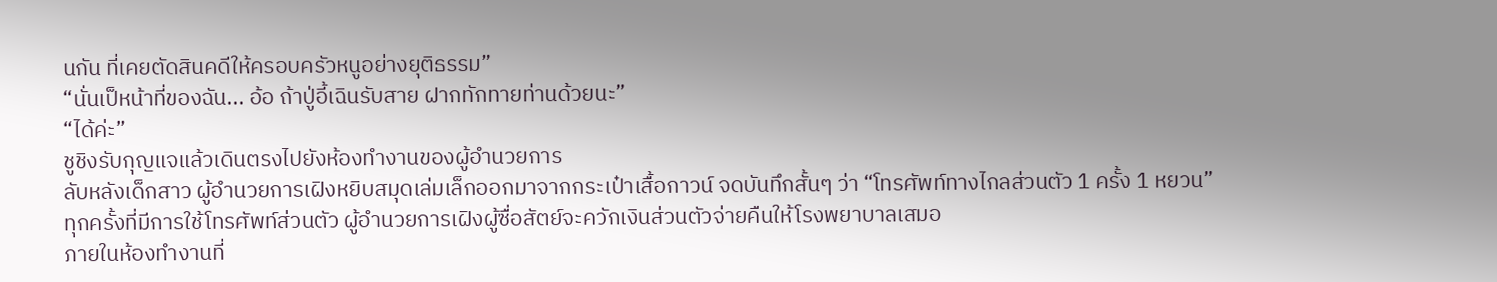นกัน ที่เคยตัดสินคดีให้ครอบครัวหนูอย่างยุติธรรม”
“นั่นเป็หน้าที่ของฉัน... อ้อ ถ้าปู่อี้เฉินรับสาย ฝากทักทายท่านด้วยนะ”
“ได้ค่ะ”
ชูชิงรับกุญแจแล้วเดินตรงไปยังห้องทำงานของผู้อำนวยการ
ลับหลังเด็กสาว ผู้อำนวยการเฝิงหยิบสมุดเล่มเล็กออกมาจากกระเป๋าเสื้อกาวน์ จดบันทึกสั้นๆ ว่า “โทรศัพท์ทางไกลส่วนตัว 1 ครั้ง 1 หยวน”
ทุกครั้งที่มีการใช้โทรศัพท์ส่วนตัว ผู้อำนวยการเฝิงผู้ซื่อสัตย์จะควักเงินส่วนตัวจ่ายคืนให้โรงพยาบาลเสมอ
ภายในห้องทำงานที่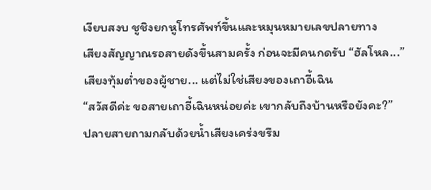เงียบสงบ ชูชิงยกหูโทรศัพท์ขึ้นและหมุนหมายเลขปลายทาง
เสียงสัญญาณรอสายดังขึ้นสามครั้ง ก่อนจะมีคนกดรับ “ฮัลโหล...”
เสียงทุ้มต่ำของผู้ชาย... แต่ไม่ใช่เสียงของเถาอี้เฉิน
“สวัสดีค่ะ ขอสายเถาอี้เฉินหน่อยค่ะ เขากลับถึงบ้านหรือยังคะ?”
ปลายสายถามกลับด้วยน้ำเสียงเคร่งขรึม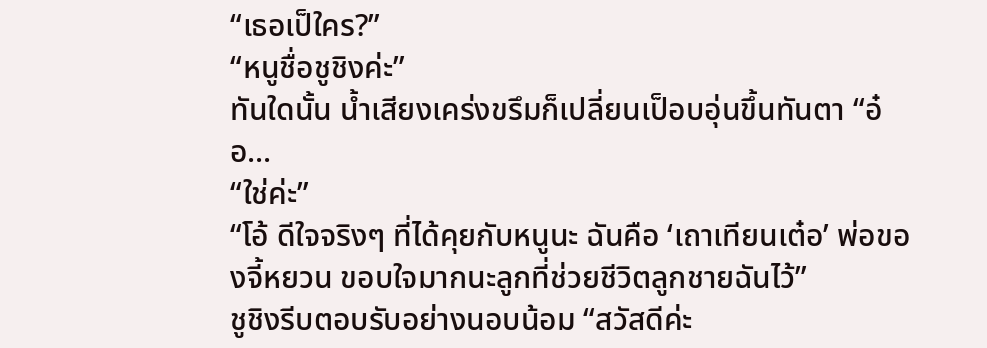“เธอเป็ใคร?”
“หนูชื่อชูชิงค่ะ”
ทันใดนั้น น้ำเสียงเคร่งขรึมก็เปลี่ยนเป็อบอุ่นขึ้นทันตา “อ๋อ...
“ใช่ค่ะ”
“โอ้ ดีใจจริงๆ ที่ได้คุยกับหนูนะ ฉันคือ ‘เถาเทียนเต๋อ’ พ่อของจี้หยวน ขอบใจมากนะลูกที่ช่วยชีวิตลูกชายฉันไว้”
ชูชิงรีบตอบรับอย่างนอบน้อม “สวัสดีค่ะ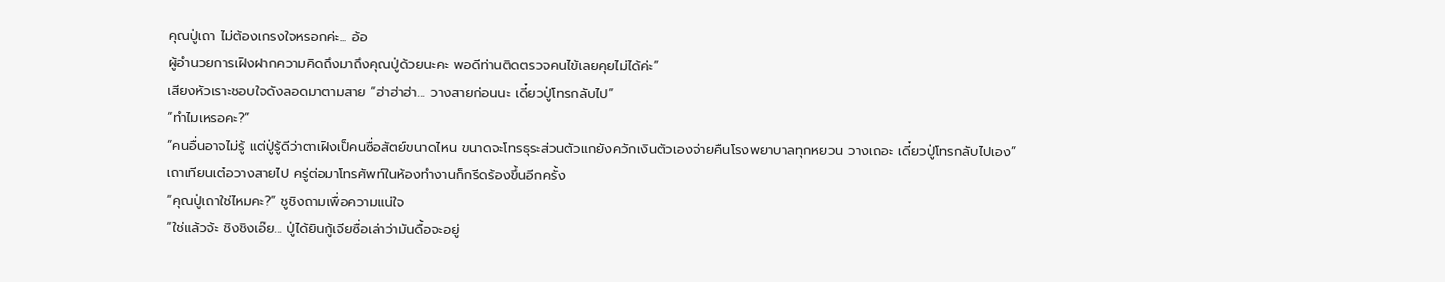คุณปู่เถา ไม่ต้องเกรงใจหรอกค่ะ... อ้อ
ผู้อำนวยการเฝิงฝากความคิดถึงมาถึงคุณปู่ด้วยนะคะ พอดีท่านติดตรวจคนไข้เลยคุยไม่ได้ค่ะ”
เสียงหัวเราะชอบใจดังลอดมาตามสาย “ฮ่าฮ่าฮ่า... วางสายก่อนนะ เดี๋ยวปู่โทรกลับไป”
“ทำไมเหรอคะ?”
“คนอื่นอาจไม่รู้ แต่ปู่รู้ดีว่าตาเฝิงเป็คนซื่อสัตย์ขนาดไหน ขนาดจะโทรธุระส่วนตัวแกยังควักเงินตัวเองจ่ายคืนโรงพยาบาลทุกหยวน วางเถอะ เดี๋ยวปู่โทรกลับไปเอง”
เถาเทียนเต๋อวางสายไป ครู่ต่อมาโทรศัพท์ในห้องทำงานก็กรีดร้องขึ้นอีกครั้ง
“คุณปู่เถาใช่ไหมคะ?” ชูชิงถามเพื่อความแน่ใจ
“ใช่แล้วจ้ะ ชิงชิงเอ๊ย... ปู่ได้ยินกู้เจียซื่อเล่าว่ามันดื้อจะอยู่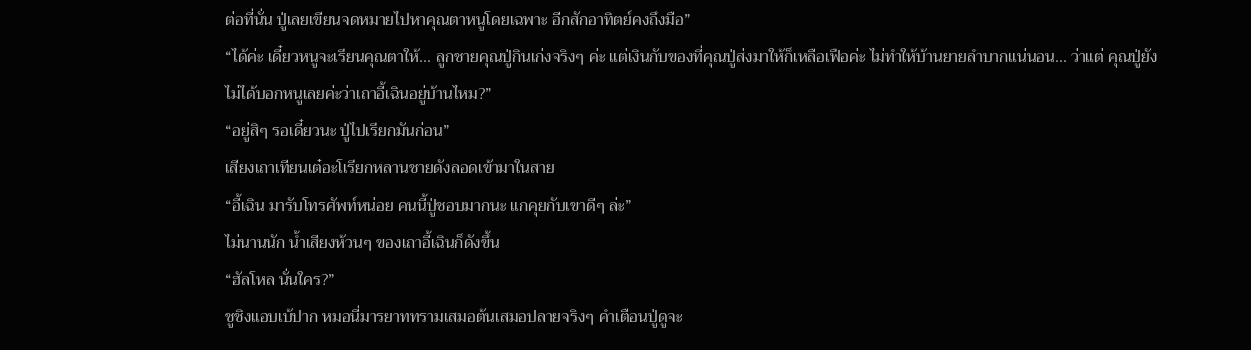ต่อที่นั่น ปู่เลยเขียนจดหมายไปหาคุณตาหนูโดยเฉพาะ อีกสักอาทิตย์คงถึงมือ”
“ได้ค่ะ เดี๋ยวหนูจะเรียนคุณตาให้... ลูกชายคุณปู่กินเก่งจริงๆ ค่ะ แต่เงินกับของที่คุณปู่ส่งมาให้ก็เหลือเฟือค่ะ ไม่ทำให้บ้านยายลำบากแน่นอน... ว่าแต่ คุณปู่ยังไม่ได้บอกหนูเลยค่ะว่าเถาอี้เฉินอยู่บ้านไหม?”
“อยู่สิๆ รอเดี๋ยวนะ ปู่ไปเรียกมันก่อน”
เสียงเถาเทียนเต๋อะโเรียกหลานชายดังลอดเข้ามาในสาย
“อี้เฉิน มารับโทรศัพท์หน่อย คนนี้ปู่ชอบมากนะ แกคุยกับเขาดีๆ ล่ะ”
ไม่นานนัก น้ำเสียงห้วนๆ ของเถาอี้เฉินก็ดังขึ้น
“ฮัลโหล นั่นใคร?”
ชูชิงแอบเบ้ปาก หมอนี่มารยาททรามเสมอต้นเสมอปลายจริงๆ คำเตือนปู่ดูจะ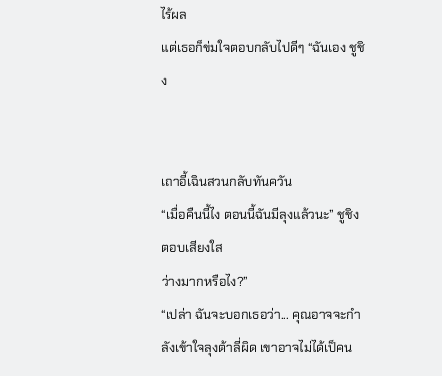ไร้ผล
แต่เธอก็ข่มใจตอบกลับไปดีๆ “ฉันเอง ชูชิง


เถาอี้เฉินสวนกลับทันควัน
“เมื่อคืนนี้ไง ตอนนี้ฉันมีลุงแล้วนะ” ชูชิงตอบเสียงใส
ว่างมากหรือไง?”
“เปล่า ฉันจะบอกเธอว่า... คุณอาจจะกำลังเข้าใจลุงต้าลี่ผิด เขาอาจไม่ได้เป็คน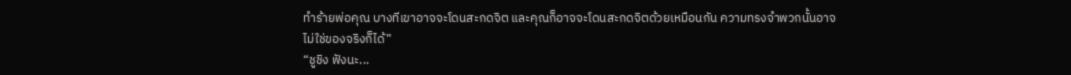ทำร้ายพ่อคุณ บางทีเขาอาจจะโดนสะกดจิต และคุณก็อาจจะโดนสะกดจิตด้วยเหมือนกัน ความทรงจำพวกนั้นอาจไม่ใช่ของจริงก็ได้”
“ชูชิง ฟังนะ...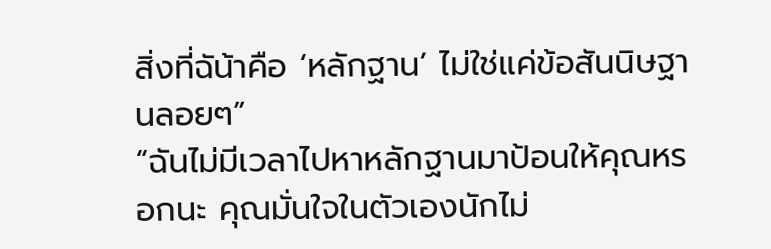สิ่งที่ฉัน้าคือ ‘หลักฐาน’ ไม่ใช่แค่ข้อสันนิษฐานลอยๆ”
“ฉันไม่มีเวลาไปหาหลักฐานมาป้อนให้คุณหรอกนะ คุณมั่นใจในตัวเองนักไม่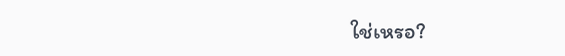ใช่เหรอ?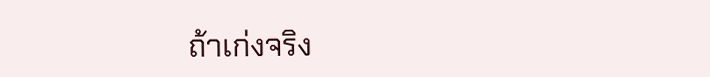ถ้าเก่งจริง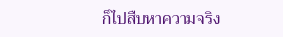ก็ไปสืบหาความจริง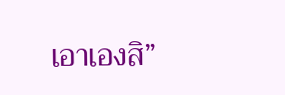เอาเองสิ”